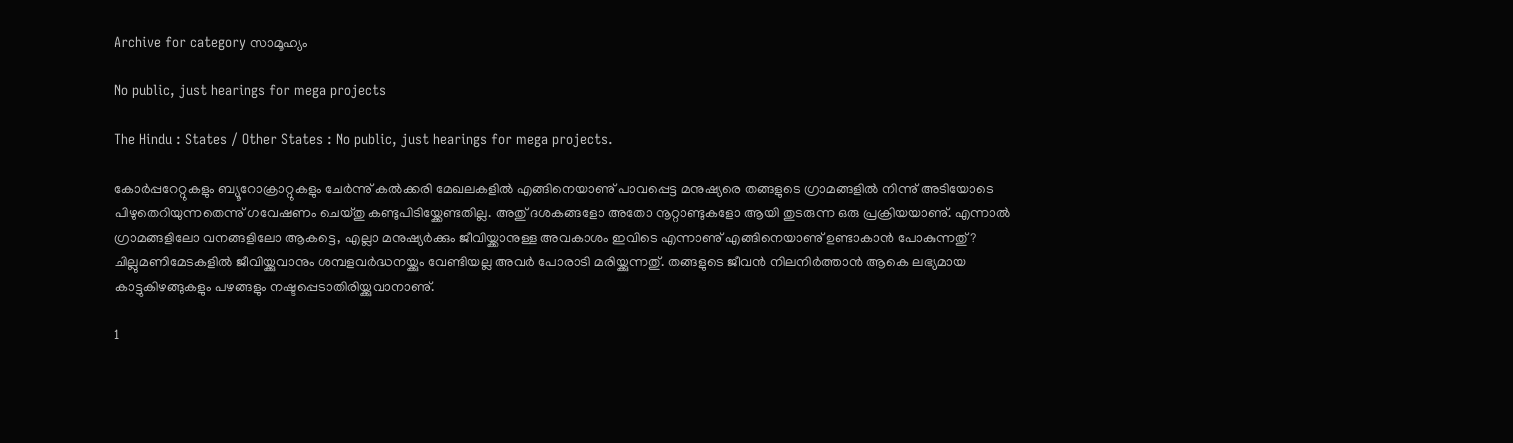Archive for category സാമൂഹ്യം

No public, just hearings for mega projects

The Hindu : States / Other States : No public, just hearings for mega projects.

കോർപ്പറേറ്റുകളും ബ്യൂറോക്രാറ്റുകളും ചേർന്നു് കൽക്കരി മേഖലകളിൽ എങ്ങിനെയാണു് പാവപ്പെട്ട മനുഷ്യരെ തങ്ങളുടെ ഗ്രാമങ്ങളിൽ നിന്നു് അടിയോടെ പിഴുതെറിയുന്നതെന്നു് ഗവേഷണം ചെയ്തു കണ്ടുപിടിയ്ക്കേണ്ടതില്ല. അതു് ദശകങ്ങളോ അതോ നൂറ്റാണ്ടുകളോ ആയി തുടരുന്ന ഒരു പ്രക്രിയയാണു്. എന്നാൽ ഗ്രാമങ്ങളിലോ വനങ്ങളിലോ ആകട്ടെ, എല്ലാ മനുഷ്യർക്കും ജീവിയ്ക്കാനുള്ള അവകാശം ഇവിടെ എന്നാണു് എങ്ങിനെയാണു് ഉണ്ടാകാൻ പോകുന്നതു്? ചില്ലുമണിമേടകളിൽ ജീവിയ്ക്കുവാനും ശമ്പളവർദ്ധനയ്ക്കും വേണ്ടിയല്ല അവർ പോരാടി മരിയ്ക്കുന്നതു്. തങ്ങളുടെ ജീവൻ നിലനിർത്താൻ ആകെ ലഭ്യമായ കാട്ടുകിഴങ്ങുകളും പഴങ്ങളും നഷ്ടപ്പെടാതിരിയ്ക്കുവാനാണു്.

1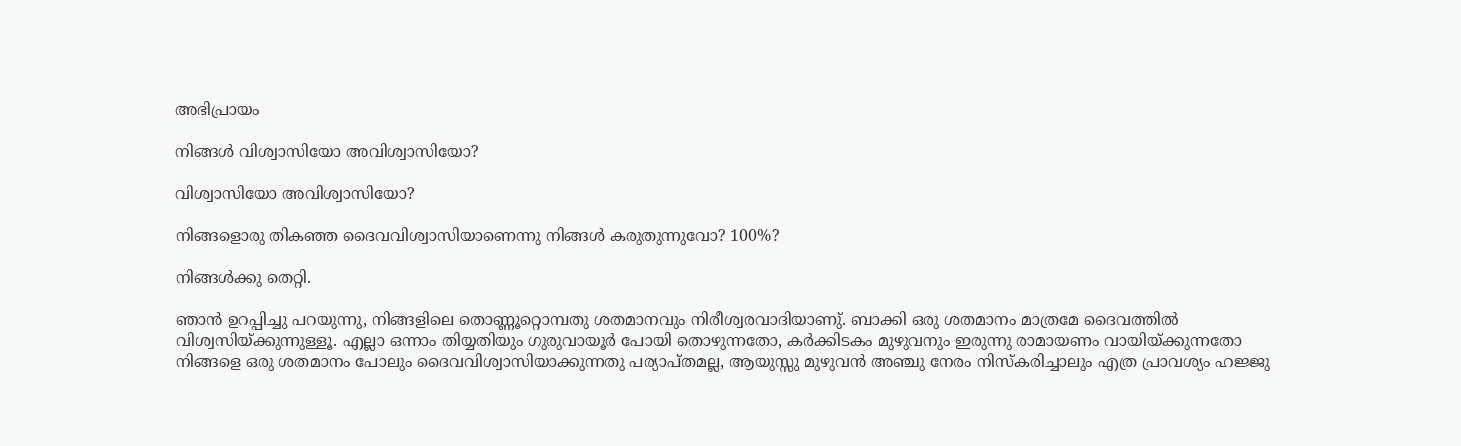അഭിപ്രായം

നിങ്ങൾ വിശ്വാസിയോ അവിശ്വാസിയോ?

വിശ്വാസിയോ അവിശ്വാസിയോ?

നിങ്ങളൊരു തികഞ്ഞ ദൈവവിശ്വാസിയാണെന്നു നിങ്ങൾ കരുതുന്നുവോ? 100%?

നിങ്ങൾക്കു തെറ്റി.

ഞാൻ ഉറപ്പിച്ചു പറയുന്നു, നിങ്ങളിലെ തൊണ്ണൂറ്റൊമ്പതു ശതമാനവും നിരീശ്വരവാദിയാണു്. ബാക്കി ഒരു ശതമാനം മാത്രമേ ദൈവത്തിൽ വിശ്വസിയ്ക്കുന്നുള്ളൂ. എല്ലാ ഒന്നാം തിയ്യതിയും ഗുരുവായൂർ പോയി തൊഴുന്നതോ, കർക്കിടകം മുഴുവനും ഇരുന്നു രാമായണം വായിയ്ക്കുന്നതോ നിങ്ങളെ ഒരു ശതമാനം പോലും ദൈവവിശ്വാസിയാക്കുന്നതു പര്യാപ്തമല്ല, ആയുസ്സു മുഴുവൻ അഞ്ചു നേരം നിസ്കരിച്ചാലും എത്ര പ്രാവശ്യം ഹജ്ജു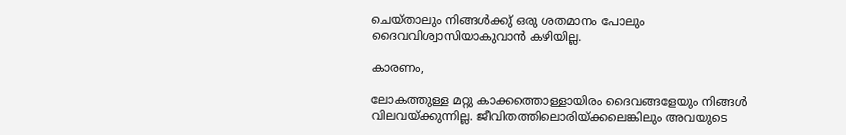ചെയ്താലും നിങ്ങൾക്കു് ഒരു ശതമാനം പോലും ദൈവവിശ്വാസിയാകുവാൻ കഴിയില്ല.

കാരണം,

ലോകത്തുള്ള മറ്റു കാക്കത്തൊള്ളായിരം ദൈവങ്ങളേയും നിങ്ങൾ വിലവയ്ക്കുന്നില്ല. ജീവിതത്തിലൊരിയ്ക്കലെങ്കിലും അവയുടെ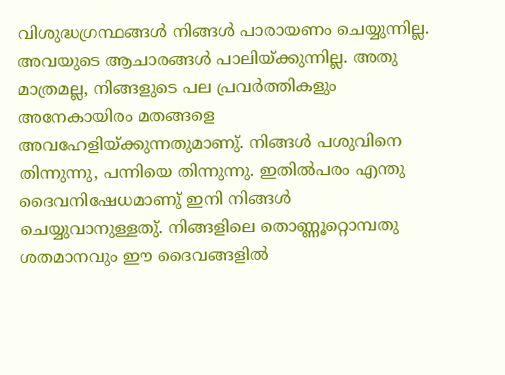വിശുദ്ധഗ്രന്ഥങ്ങൾ നിങ്ങൾ പാരായണം ചെയ്യുന്നില്ല. അവയുടെ ആചാരങ്ങൾ പാലിയ്ക്കുന്നില്ല. അതു മാത്രമല്ല, നിങ്ങളുടെ പല പ്രവർത്തികളും അനേകായിരം മതങ്ങളെ അവഹേളിയ്ക്കുന്നതുമാണു്. നിങ്ങൾ പശുവിനെ തിന്നുന്നു, പന്നിയെ തിന്നുന്നു. ഇതിൽപരം എന്തു ദൈവനിഷേധമാണു് ഇനി നിങ്ങൾ ചെയ്യുവാനുള്ളതു്. നിങ്ങളിലെ തൊണ്ണൂറ്റൊമ്പതു ശതമാനവും ഈ ദൈവങ്ങളിൽ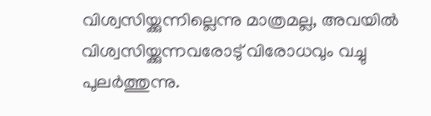വിശ്വസിയ്ക്കുന്നില്ലെന്നു മാത്രമല്ല, അവയിൽ വിശ്വസിയ്ക്കുന്നവരോടു് വിരോധവും വച്ചു പുലർത്തുന്നു.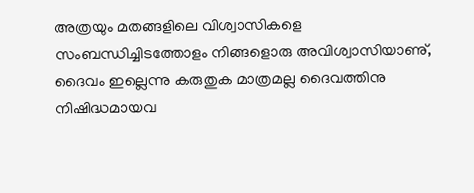അത്രയും മതങ്ങളിലെ വിശ്വാസികളെ സംബന്ധിച്ചിടത്തോളം നിങ്ങളൊരു അവിശ്വാസിയാണു്, ദൈവം ഇല്ലെന്നു കരുതുക മാത്രമല്ല ദൈവത്തിനു നിഷിദ്ധമായവ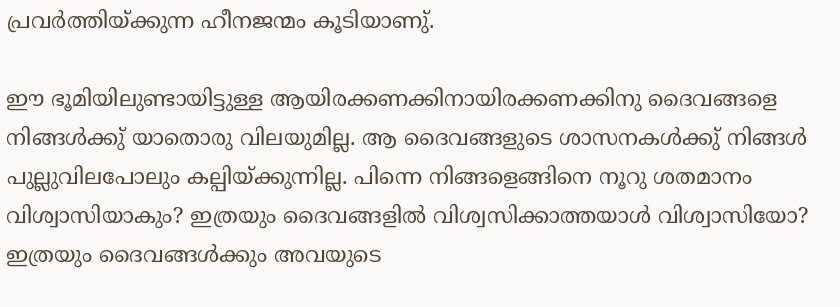പ്രവർത്തിയ്ക്കുന്ന ഹീനജന്മം കൂടിയാണു്.

ഈ ഭൂമിയിലുണ്ടായിട്ടുള്ള ആയിരക്കണക്കിനായിരക്കണക്കിനു ദൈവങ്ങളെ നിങ്ങൾക്കു് യാതൊരു വിലയുമില്ല. ആ ദൈവങ്ങളുടെ ശാസനകൾക്കു് നിങ്ങൾ പുല്ലുവിലപോലും കല്പിയ്ക്കുന്നില്ല. പിന്നെ നിങ്ങളെങ്ങിനെ നൂറു ശതമാനം വിശ്വാസിയാകും? ഇത്രയും ദൈവങ്ങളിൽ വിശ്വസിക്കാത്തയാൾ വിശ്വാസിയോ? ഇത്രയും ദൈവങ്ങൾക്കും അവയുടെ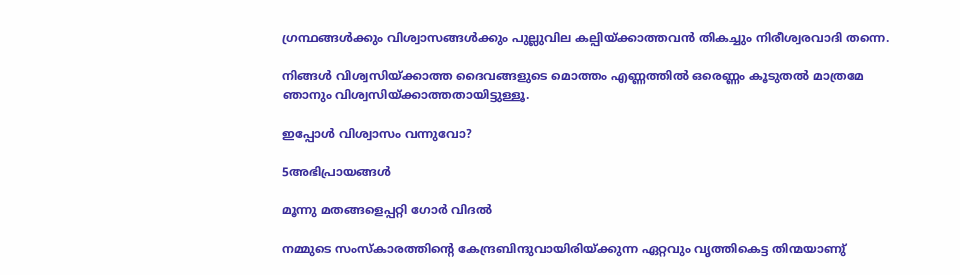ഗ്രന്ഥങ്ങൾക്കും വിശ്വാസങ്ങൾക്കും പുല്ലുവില കല്പിയ്ക്കാത്തവൻ തികച്ചും നിരീശ്വരവാദി തന്നെ.

നിങ്ങൾ വിശ്വസിയ്ക്കാത്ത ദൈവങ്ങളുടെ മൊത്തം എണ്ണത്തിൽ ഒരെണ്ണം കൂടുതൽ മാത്രമേ ഞാനും വിശ്വസിയ്ക്കാത്തതായിട്ടുള്ളൂ.

ഇപ്പോൾ വിശ്വാസം വന്നുവോ?

5അഭിപ്രായങ്ങള്‍

മൂന്നു മതങ്ങളെപ്പറ്റി ഗോർ വിദൽ

നമ്മുടെ സംസ്കാരത്തിന്റെ കേന്ദ്രബിന്ദുവായിരിയ്ക്കുന്ന ഏറ്റവും വൃത്തികെട്ട തിന്മയാണു്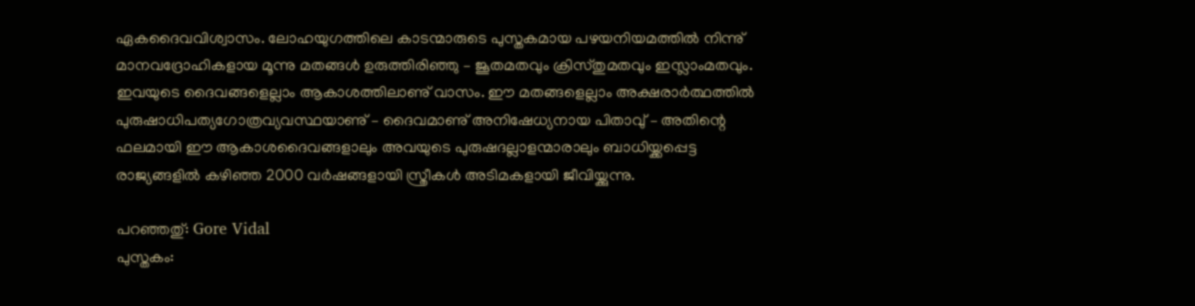ഏകദൈവവിശ്വാസം. ലോഹയുഗത്തിലെ കാടന്മാരുടെ പുസ്തകമായ പഴയനിയമത്തിൽ നിന്നു് മാനവദ്രോഹികളായ മൂന്നു മതങ്ങൾ ഉരുത്തിരിഞ്ഞു – ജൂതമതവും ക്രിസ്തുമതവും ഇസ്ലാംമതവും. ഇവയുടെ ദൈവങ്ങളെല്ലാം ആകാശത്തിലാണു് വാസം. ഈ മതങ്ങളെല്ലാം അക്ഷരാർത്ഥത്തിൽ പുരുഷാധിപത്യഗോത്രവ്യവസ്ഥയാണു് – ദൈവമാണു് അനിഷേധ്യനായ പിതാവു് – അതിന്റെ ഫലമായി ഈ ആകാശദൈവങ്ങളാലും അവയുടെ പുരുഷദല്ലാളന്മാരാലും ബാധിയ്ക്കപ്പെട്ട രാജ്യങ്ങളിൽ കഴിഞ്ഞ 2000 വർഷങ്ങളായി സ്ത്രീകൾ അടിമകളായി ജീവിയ്ക്കുന്നു.

പറഞ്ഞതു്: Gore Vidal
പുസ്തകം: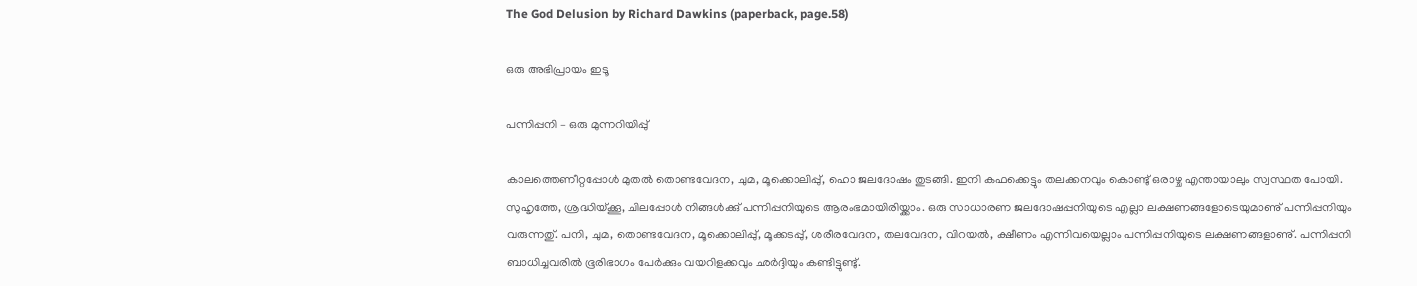The God Delusion by Richard Dawkins (paperback, page.58)

ഒരു അഭിപ്രായം ഇടൂ

പന്നിപ്പനി – ഒരു മുന്നറിയിപ്പു്

കാലത്തെണീറ്റപ്പോൾ മുതൽ തൊണ്ടവേദന, ചുമ, മൂക്കൊലിപ്പു്, ഹൊ ജലദോഷം തുടങ്ങി. ഇനി കഫക്കെട്ടും തലക്കനവും കൊണ്ടു് ഒരാഴ്ച എന്തായാലും സ്വസ്ഥത പോയി.
സുഹൃത്തേ, ശ്രദ്ധിയ്ക്കൂ, ചിലപ്പോൾ നിങ്ങൾക്കു് പന്നിപ്പനിയുടെ ആരംഭമായിരിയ്ക്കാം. ഒരു സാധാരണ ജലദോഷപ്പനിയുടെ എല്ലാ ലക്ഷണങ്ങളോടെയുമാണു് പന്നിപ്പനിയും വരുന്നതു്. പനി, ചുമ, തൊണ്ടവേദന, മൂക്കൊലിപ്പു്, മൂക്കടപ്പു്, ശരീരവേദന, തലവേദന, വിറയൽ, ക്ഷീണം എന്നിവയെല്ലാം പന്നിപ്പനിയുടെ ലക്ഷണങ്ങളാണു്. പന്നിപ്പനി ബാധിച്ചവരിൽ ഭൂരിഭാഗം പേർക്കും വയറിളക്കവും ഛർദ്ദിയും കണ്ടിട്ടുണ്ടു്.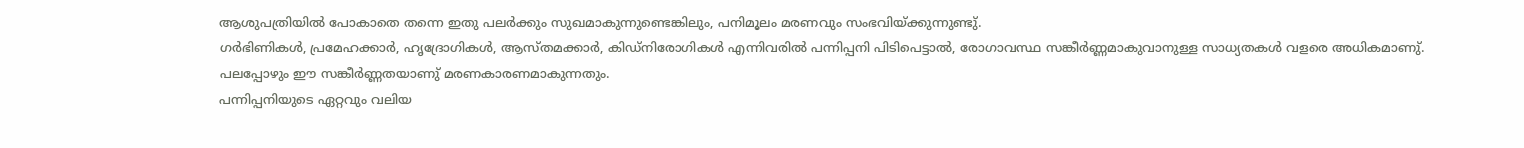ആശുപത്രിയിൽ പോകാതെ തന്നെ ഇതു പലർക്കും സുഖമാകുന്നുണ്ടെങ്കിലും, പനിമൂലം മരണവും സംഭവിയ്ക്കുന്നുണ്ടു്.
ഗർഭിണികൾ, പ്രമേഹക്കാർ, ഹൃദ്രോഗികൾ, ആസ്തമക്കാർ, കിഡ്നിരോഗികൾ എന്നിവരിൽ പന്നിപ്പനി പിടിപെട്ടാൽ, രോഗാവസ്ഥ സങ്കീർണ്ണമാകുവാനുള്ള സാധ്യതകൾ വളരെ അധികമാണു്. പലപ്പോഴും ഈ സങ്കീർണ്ണതയാണു് മരണകാരണമാകുന്നതും.
പന്നിപ്പനിയുടെ ഏറ്റവും വലിയ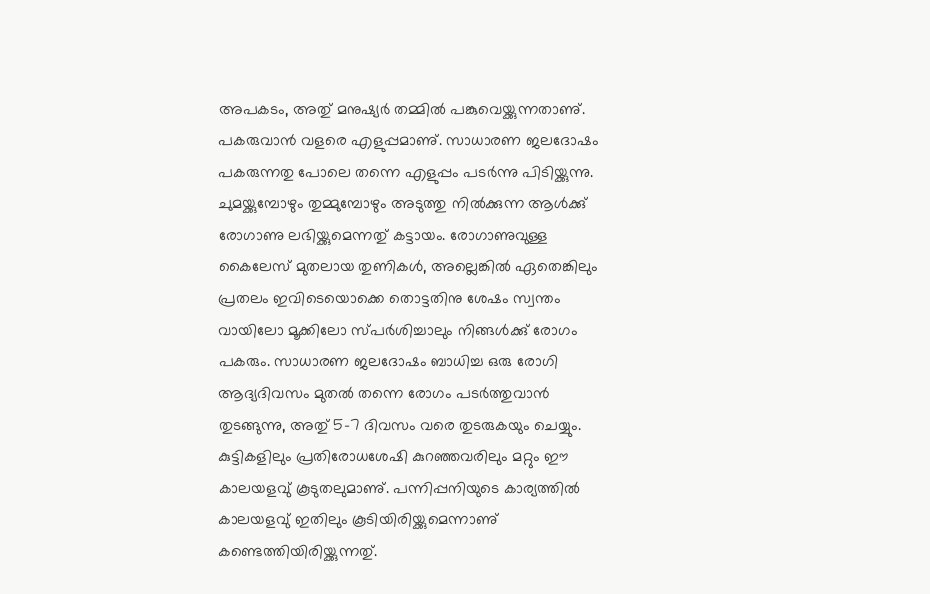അപകടം, അതു് മനുഷ്യർ തമ്മിൽ പങ്കുവെയ്ക്കുന്നതാണു്. പകരുവാൻ വളരെ എളുപ്പമാണു്. സാധാരണ ജലദോഷം പകരുന്നതു പോലെ തന്നെ എളുപ്പം പടർന്നു പിടിയ്ക്കുന്നു. ചുമയ്ക്കുമ്പോഴും തുമ്മുമ്പോഴും അടുത്തു നിൽക്കുന്ന ആൾക്കു് രോഗാണു ലഭിയ്ക്കുമെന്നതു് കട്ടായം. രോഗാണുവുള്ള കൈലേസ് മുതലായ തുണികൾ, അല്ലെങ്കിൽ ഏതെങ്കിലും പ്രതലം ഇവിടെയൊക്കെ തൊട്ടതിനു ശേഷം സ്വന്തം വായിലോ മൂക്കിലോ സ്പർശിച്ചാലും നിങ്ങൾക്കു് രോഗം പകരും. സാധാരണ ജലദോഷം ബാധിച്ച ഒരു രോഗി ആദ്യദിവസം മുതൽ തന്നെ രോഗം പടർത്തുവാൻ തുടങ്ങുന്നു, അതു് 5-7 ദിവസം വരെ തുടരുകയും ചെയ്യും. കുട്ടികളിലും പ്രതിരോധശേഷി കുറഞ്ഞവരിലും മറ്റും ഈ കാലയളവു് കൂടുതലുമാണു്. പന്നിപ്പനിയുടെ കാര്യത്തിൽ കാലയളവു് ഇതിലും കൂടിയിരിയ്ക്കുമെന്നാണു് കണ്ടെത്തിയിരിയ്ക്കുന്നതു്.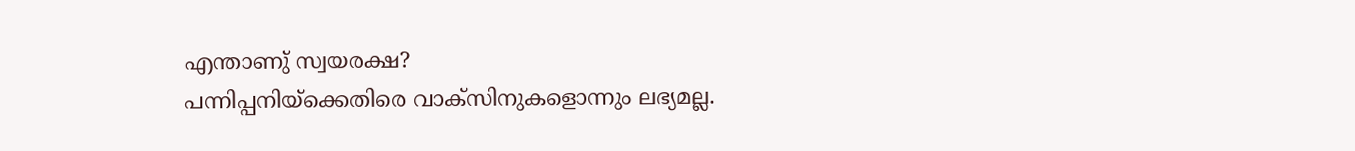എന്താണു് സ്വയരക്ഷ?
പന്നിപ്പനിയ്ക്കെതിരെ വാക്സിനുകളൊന്നും ലഭ്യമല്ല.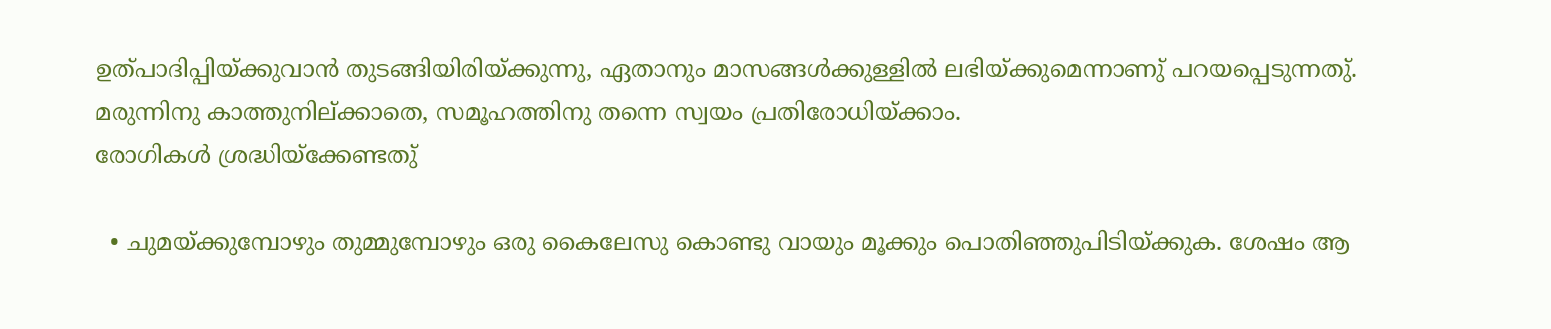ഉത്പാദിപ്പിയ്ക്കുവാൻ തുടങ്ങിയിരിയ്ക്കുന്നു, ഏതാനും മാസങ്ങൾക്കുള്ളിൽ ലഭിയ്ക്കുമെന്നാണു് പറയപ്പെടുന്നതു്. മരുന്നിനു കാത്തുനില്ക്കാതെ, സമൂഹത്തിനു തന്നെ സ്വയം പ്രതിരോധിയ്ക്കാം.
രോഗികൾ ശ്രദ്ധിയ്ക്കേണ്ടതു്

  • ചുമയ്ക്കുമ്പോഴും തുമ്മുമ്പോഴും ഒരു കൈലേസു കൊണ്ടു വായും മൂക്കും പൊതിഞ്ഞുപിടിയ്ക്കുക. ശേഷം ആ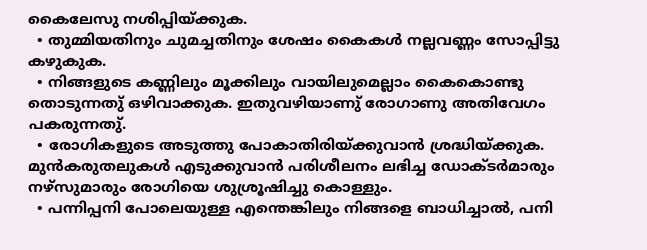കൈലേസു നശിപ്പിയ്ക്കുക.
  • തുമ്മിയതിനും ചുമച്ചതിനും ശേഷം കൈകൾ നല്ലവണ്ണം സോപ്പിട്ടു കഴുകുക.
  • നിങ്ങളുടെ കണ്ണിലും മൂക്കിലും വായിലുമെല്ലാം കൈകൊണ്ടു തൊടുന്നതു് ഒഴിവാക്കുക. ഇതുവഴിയാണു് രോഗാണു അതിവേഗം പകരുന്നതു്.
  • രോഗികളുടെ അടുത്തു പോകാതിരിയ്ക്കുവാൻ ശ്രദ്ധിയ്ക്കുക. മുൻകരുതലുകൾ എടുക്കുവാൻ പരിശീലനം ലഭിച്ച ഡോക്ടർമാരും നഴ്സുമാരും രോഗിയെ ശുശ്രൂഷിച്ചു കൊള്ളും.
  • പന്നിപ്പനി പോലെയുള്ള എന്തെങ്കിലും നിങ്ങളെ ബാധിച്ചാൽ, പനി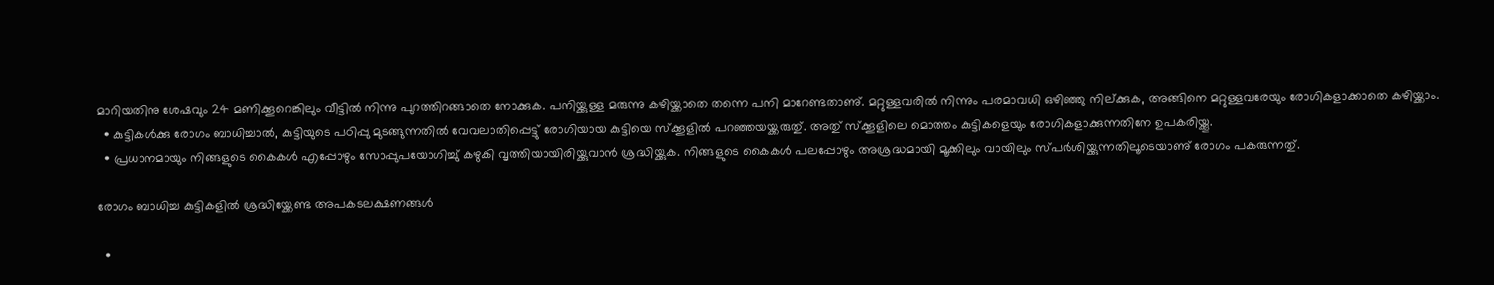മാറിയതിനു ശേഷവും 24 മണിക്കൂറെങ്കിലും വീട്ടിൽ നിന്നു പുറത്തിറങ്ങാതെ നോക്കുക. പനിയ്ക്കുള്ള മരുന്നു കഴിയ്ക്കാതെ തന്നെ പനി മാറേണ്ടതാണു്. മറ്റുള്ളവരിൽ നിന്നും പരമാവധി ഒഴിഞ്ഞു നില്ക്കുക, അങ്ങിനെ മറ്റുള്ളവരേയും രോഗികളാക്കാതെ കഴിയ്ക്കാം.
  • കുട്ടികൾക്കു രോഗം ബാധിച്ചാൽ, കുട്ടിയുടെ പഠിപ്പു മുടങ്ങുന്നതിൽ വേവലാതിപ്പെട്ടു് രോഗിയായ കുട്ടിയെ സ്ക്കൂളിൽ പറഞ്ഞയയ്ക്കരുതു്. അതു് സ്ക്കൂളിലെ മൊത്തം കുട്ടികളെയും രോഗികളാക്കുന്നതിനേ ഉപകരിയ്ക്കൂ.
  • പ്രധാനമായും നിങ്ങളുടെ കൈകൾ എപ്പോഴും സോപ്പുപയോഗിച്ചു് കഴുകി വൃത്തിയായിരിയ്ക്കുവാൻ ശ്രദ്ധിയ്ക്കുക. നിങ്ങളുടെ കൈകൾ പലപ്പോഴും അശ്രദ്ധമായി മൂക്കിലും വായിലും സ്പർശിയ്ക്കുന്നതിലൂടെയാണു് രോഗം പകരുന്നതു്.

രോഗം ബാധിച്ച കുട്ടികളിൽ ശ്രദ്ധിയ്ക്കേണ്ട അപകടലക്ഷണങ്ങൾ

  •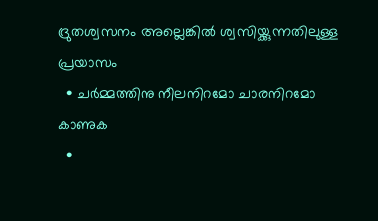ദ്രുതശ്വസനം അല്ലെങ്കിൽ ശ്വസിയ്ക്കുന്നതിലുള്ള പ്രയാസം
  • ചർമ്മത്തിനു നീലനിറമോ ചാരനിറമോ കാണുക
  •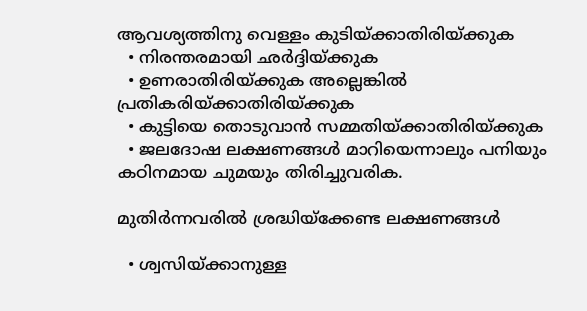ആവശ്യത്തിനു വെള്ളം കുടിയ്ക്കാതിരിയ്ക്കുക
  • നിരന്തരമായി ഛർദ്ദിയ്ക്കുക
  • ഉണരാതിരിയ്ക്കുക അല്ലെങ്കിൽ പ്രതികരിയ്ക്കാതിരിയ്ക്കുക
  • കുട്ടിയെ തൊടുവാൻ സമ്മതിയ്ക്കാതിരിയ്ക്കുക
  • ജലദോഷ ലക്ഷണങ്ങൾ മാറിയെന്നാലും പനിയും കഠിനമായ ചുമയും തിരിച്ചുവരിക.

മുതിർന്നവരിൽ ശ്രദ്ധിയ്ക്കേണ്ട ലക്ഷണങ്ങൾ

  • ശ്വസിയ്ക്കാനുള്ള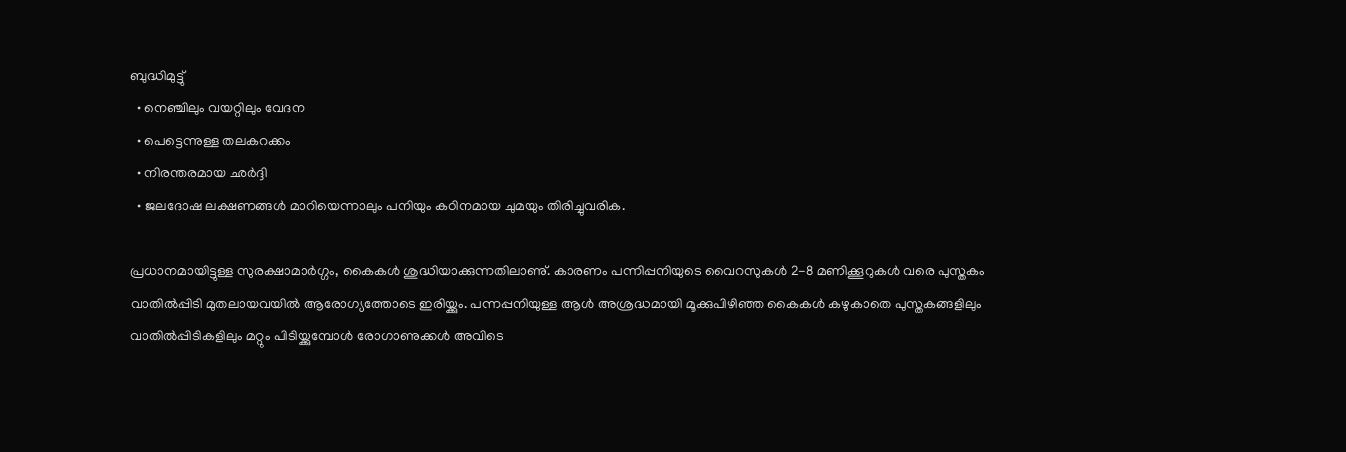ബുദ്ധിമുട്ടു്
  • നെഞ്ചിലും വയറ്റിലും വേദന
  • പെട്ടെന്നുള്ള തലകറക്കം
  • നിരന്തരമായ ഛർദ്ദി
  • ജലദോഷ ലക്ഷണങ്ങൾ മാറിയെന്നാലും പനിയും കഠിനമായ ചുമയും തിരിച്ചുവരിക.

പ്രധാനമായിട്ടുള്ള സുരക്ഷാമാർഗ്ഗം, കൈകൾ ശുദ്ധിയാക്കുന്നതിലാണു്. കാരണം പന്നിപ്പനിയുടെ വൈറസുകൾ 2-8 മണിക്കൂറുകൾ വരെ പുസ്തകം വാതിൽപ്പിടി മുതലായവയിൽ ആരോഗ്യത്തോടെ ഇരിയ്ക്കും. പന്നപ്പനിയുള്ള ആൾ അശ്രദ്ധമായി മൂക്കുപിഴിഞ്ഞ കൈകൾ കഴുകാതെ പുസ്തകങ്ങളിലും വാതിൽപ്പിടികളിലും മറ്റും പിടിയ്ക്കുമ്പോൾ രോഗാണുക്കൾ അവിടെ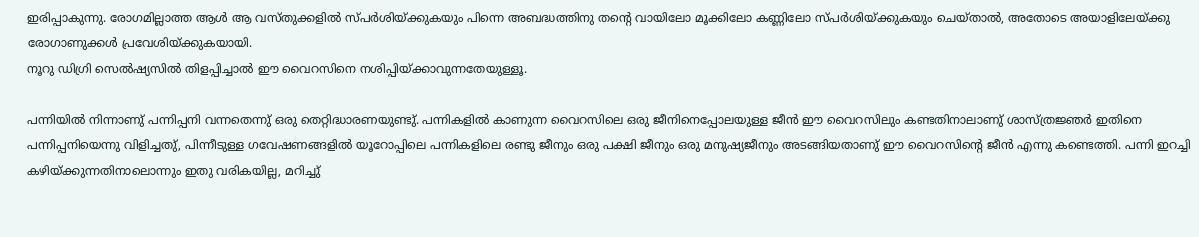ഇരിപ്പാകുന്നു. രോഗമില്ലാത്ത ആൾ ആ വസ്തുക്കളിൽ സ്പർശിയ്ക്കുകയും പിന്നെ അബദ്ധത്തിനു തന്റെ വായിലോ മൂക്കിലോ കണ്ണിലോ സ്പർശിയ്ക്കുകയും ചെയ്താൽ, അതോടെ അയാളിലേയ്ക്കു രോഗാണുക്കൾ പ്രവേശിയ്ക്കുകയായി.
നൂറു ഡിഗ്രി സെൽഷ്യസിൽ തിളപ്പിച്ചാൽ ഈ വൈറസിനെ നശിപ്പിയ്ക്കാവുന്നതേയുള്ളൂ.

പന്നിയിൽ നിന്നാണു് പന്നിപ്പനി വന്നതെന്നു് ഒരു തെറ്റിദ്ധാരണയുണ്ടു്. പന്നികളിൽ കാണുന്ന വൈറസിലെ ഒരു ജീനിനെപ്പോലയുള്ള ജീൻ ഈ വൈറസിലും കണ്ടതിനാലാണു് ശാസ്ത്രജ്ഞർ ഇതിനെ പന്നിപ്പനിയെന്നു വിളിച്ചതു്, പിന്നീടുള്ള ഗവേഷണങ്ങളിൽ യൂറോപ്പിലെ പന്നികളിലെ രണ്ടു ജീനും ഒരു പക്ഷി ജീനും ഒരു മനുഷ്യജീനും അടങ്ങിയതാണു് ഈ വൈറസിന്റെ ജീൻ എന്നു കണ്ടെത്തി. പന്നി ഇറച്ചി കഴിയ്ക്കുന്നതിനാലൊന്നും ഇതു വരികയില്ല, മറിച്ചു്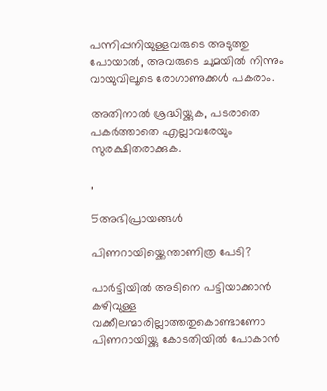പന്നിപ്പനിയുള്ളവരുടെ അടുത്തു പോയാൽ, അവരുടെ ചുമയിൽ നിന്നും വായുവിലൂടെ രോഗാണുക്കൾ പകരാം.

അതിനാൽ ശ്രദ്ധിയ്ക്കുക, പടരാതെ പകർത്താതെ എല്ലാവരേയും സുരക്ഷിതരാക്കുക.

,

5അഭിപ്രായങ്ങള്‍

പിണറായിയ്ക്കെന്താണിത്ര പേടി?

പാർട്ടിയിൽ അടിനെ പട്ടിയാക്കാൻ കഴിവുള്ള വക്കീലന്മാരില്ലാത്തതുകൊണ്ടാണോ പിണറായിയ്ക്കു കോടതിയിൽ പോകാൻ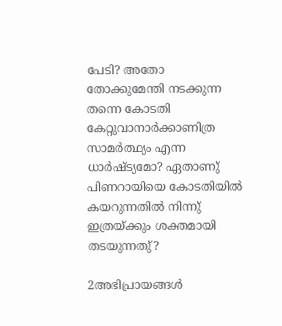പേടി? അതോ തോക്കുമേന്തി നടക്കുന്ന തന്നെ കോടതി കേറ്റുവാനാർക്കാണിത്ര സാമർത്ഥ്യം എന്ന ധാർഷ്ട്യമോ? ഏതാണു് പിണറായിയെ കോടതിയിൽ കയറുന്നതിൽ നിന്നു് ഇത്രയ്ക്കും ശക്തമായി തടയുന്നതു്?

2അഭിപ്രായങ്ങള്‍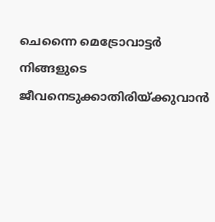ചെന്നൈ മെട്രോവാട്ടർ നിങ്ങളുടെ ജീവനെടുക്കാതിരിയ്ക്കുവാൻ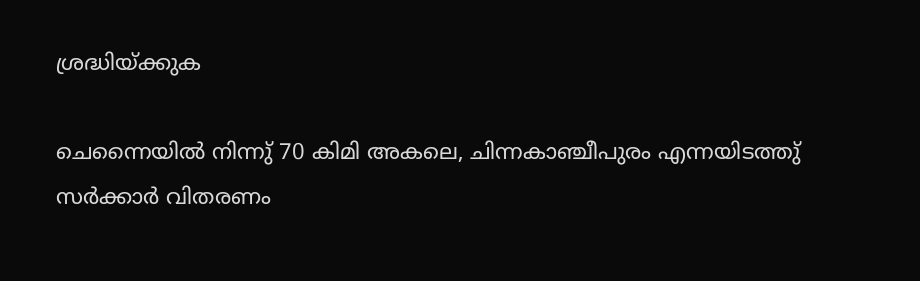ശ്രദ്ധിയ്ക്കുക

ചെന്നൈയിൽ നിന്നു് 70 കിമി അകലെ, ചിന്നകാഞ്ചീപുരം എന്നയിടത്തു് സർക്കാർ വിതരണം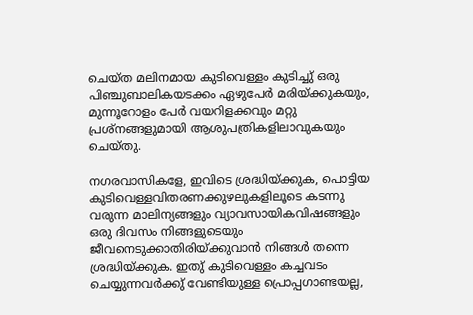ചെയ്ത മലിനമായ കുടിവെള്ളം കുടിച്ചു് ഒരു പിഞ്ചുബാലികയടക്കം ഏഴുപേർ മരിയ്ക്കുകയും, മുന്നൂറോളം പേർ വയറിളക്കവും മറ്റു പ്രശ്നങ്ങളുമായി ആശുപത്രികളിലാവുകയും ചെയ്തു.

നഗരവാസികളേ, ഇവിടെ ശ്രദ്ധിയ്ക്കുക, പൊട്ടിയ കുടിവെള്ളവിതരണക്കുഴലുകളിലൂടെ കടന്നു വരുന്ന മാലിന്യങ്ങളും വ്യാവസായികവിഷങ്ങളും ഒരു ദിവസം നിങ്ങളുടെയും ജീവനെടുക്കാതിരിയ്ക്കുവാൻ നിങ്ങൾ തന്നെ ശ്രദ്ധിയ്ക്കുക. ഇതു് കുടിവെള്ളം കച്ചവടം ചെയ്യുന്നവർക്കു് വേണ്ടിയുള്ള പ്രൊപ്പഗാണ്ടയല്ല,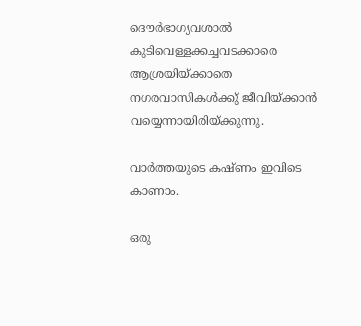ദൌർഭാഗ്യവശാൽ കുടിവെള്ളക്കച്ചവടക്കാരെ ആശ്രയിയ്ക്കാതെ നഗരവാസികൾക്കു് ജീവിയ്ക്കാൻ വയ്യെന്നായിരിയ്ക്കുന്നു.

വാർത്തയുടെ കഷ്ണം ഇവിടെ കാണാം.

ഒരു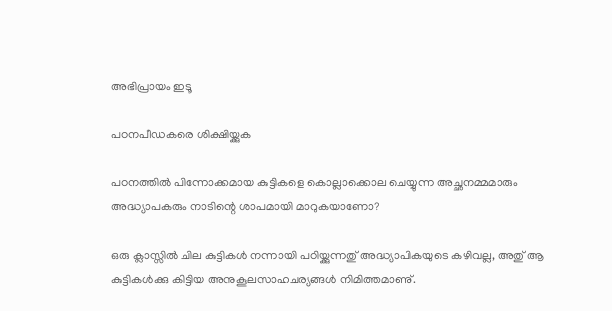അഭിപ്രായം ഇടൂ

പഠനപീഡകരെ ശിക്ഷിയ്ക്കുക

പഠനത്തിൽ പിന്നോക്കമായ കുട്ടികളെ കൊല്ലാക്കൊല ചെയ്യുന്ന അച്ഛനമ്മമാരും അദ്ധ്യാപകരും നാടിന്റെ ശാപമായി മാറുകയാണോ?

ഒരു ക്ലാസ്സിൽ ചില കുട്ടികൾ നന്നായി പഠിയ്ക്കുന്നതു് അദ്ധ്യാപികയുടെ കഴിവല്ല, അതു് ആ കുട്ടികൾക്കു കിട്ടിയ അനുകൂലസാഹചര്യങ്ങൾ നിമിത്തമാണു്.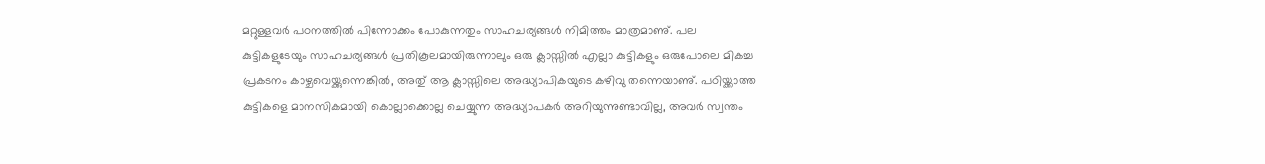മറ്റുള്ളവർ പഠനത്തിൽ പിന്നോക്കം പോകുന്നതും സാഹചര്യങ്ങൾ നിമിത്തം മാത്രമാണു്. പല കുട്ടികളുടേയും സാഹചര്യങ്ങൾ പ്രതികൂലമായിരുന്നാലും ഒരു ക്ലാസ്സിൽ എല്ലാ കുട്ടികളും ഒരുപോലെ മികച്ച പ്രകടനം കാഴ്ചവെയ്ക്കുന്നെങ്കിൽ, അതു് ആ ക്ലാസ്സിലെ അദ്ധ്യാപികയുടെ കഴിവു തന്നെയാണു്. പഠിയ്ക്കാത്ത കുട്ടികളെ മാനസികമായി കൊല്ലാക്കൊല്ല ചെയ്യുന്ന അദ്ധ്യാപകർ അറിയുന്നുണ്ടാവില്ല, അവർ സ്വന്തം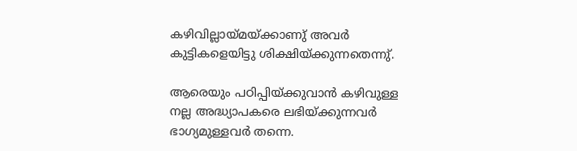കഴിവില്ലായ്മയ്ക്കാണു് അവർ കുട്ടികളെയിട്ടു ശിക്ഷിയ്ക്കുന്നതെന്നു്.

ആരെയും പഠിപ്പിയ്ക്കുവാൻ കഴിവുള്ള നല്ല അദ്ധ്യാപകരെ ലഭിയ്ക്കുന്നവർ ഭാഗ്യമുള്ളവർ തന്നെ.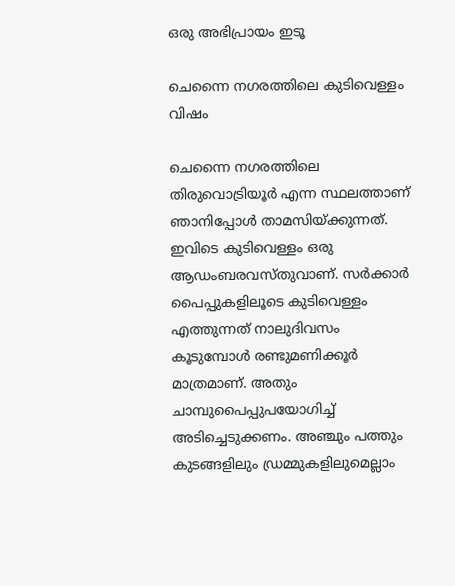ഒരു അഭിപ്രായം ഇടൂ

ചെന്നൈ നഗരത്തിലെ കുടിവെള്ളം വിഷം

ചെന്നൈ നഗരത്തിലെ തിരുവൊട്രിയൂർ എന്ന സ്ഥലത്താണ് ഞാനിപ്പോൾ താമസിയ്ക്കുന്നത്. ഇവിടെ കുടിവെള്ളം ഒരു ആഡംബരവസ്തുവാണ്. സർക്കാർ പൈപ്പുകളിലൂടെ കുടിവെള്ളം എത്തുന്നത് നാലുദിവസം കൂടുമ്പോൾ രണ്ടുമണിക്കൂർ മാത്രമാണ്. അതും ചാമ്പുപൈപ്പുപയോഗിച്ച് അടിച്ചെടുക്കണം. അഞ്ചും പത്തും കുടങ്ങളിലും ഡ്രമ്മുകളിലുമെല്ലാം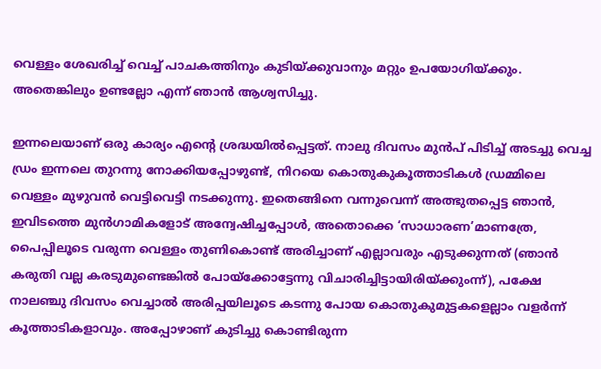വെള്ളം ശേഖരിച്ച് വെച്ച് പാചകത്തിനും കുടിയ്ക്കുവാനും മറ്റും ഉപയോഗിയ്ക്കും. അതെങ്കിലും ഉണ്ടല്ലോ എന്ന് ഞാൻ ആശ്വസിച്ചു.

ഇന്നലെയാണ് ഒരു കാര്യം എന്റെ ശ്രദ്ധയിൽപ്പെട്ടത്. നാലു ദിവസം മുൻപ് പിടിച്ച് അടച്ചു വെച്ച ഡ്രം ഇന്നലെ തുറന്നു നോക്കിയപ്പോഴുണ്ട്, നിറയെ കൊതുകുകൂത്താടികൾ ഡ്രമ്മിലെ വെള്ളം മുഴുവൻ വെട്ടിവെട്ടി നടക്കുന്നു. ഇതെങ്ങിനെ വന്നുവെന്ന് അത്ഭുതപ്പെട്ട ഞാൻ, ഇവിടത്തെ മുൻഗാമികളോട് അന്വേഷിച്ചപ്പോൾ, അതൊക്കെ ‘സാധാരണ’മാണത്രേ, പൈപ്പിലൂടെ വരുന്ന വെള്ളം തുണികൊണ്ട് അരിച്ചാണ് എല്ലാവരും എടുക്കുന്നത് (ഞാൻ കരുതി വല്ല കരടുമുണ്ടെങ്കിൽ പോയ്ക്കോട്ടേന്നു വിചാരിച്ചിട്ടായിരിയ്ക്കുംന്ന്), പക്ഷേ നാലഞ്ചു ദിവസം വെച്ചാൽ അരിപ്പയിലൂടെ കടന്നു പോയ കൊതുകുമുട്ടകളെല്ലാം വളർന്ന് കൂത്താടികളാവും. അപ്പോഴാണ് കുടിച്ചു കൊണ്ടിരുന്ന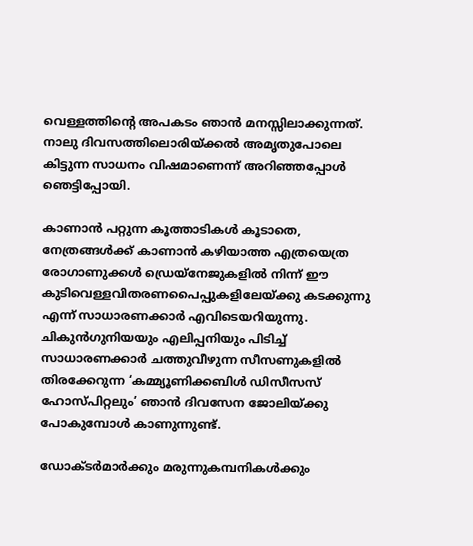വെള്ളത്തിന്റെ അപകടം ഞാൻ മനസ്സിലാക്കുന്നത്. നാലു ദിവസത്തിലൊരിയ്ക്കൽ അമൃതുപോലെ കിട്ടുന്ന സാധനം വിഷമാണെന്ന് അറിഞ്ഞപ്പോൾ ഞെട്ടിപ്പോയി.

കാണാൻ പറ്റുന്ന കൂത്താടികൾ കൂടാതെ, നേത്രങ്ങൾക്ക് കാണാൻ കഴിയാത്ത എത്രയെത്ര രോഗാണുക്കൾ ഡ്രെയ്നേജുകളിൽ നിന്ന് ഈ കുടിവെള്ളവിതരണപൈപ്പുകളിലേയ്ക്കു കടക്കുന്നു എന്ന് സാധാരണക്കാർ എവിടെയറിയുന്നു. ചികുൻഗുനിയയും എലിപ്പനിയും പിടിച്ച് സാധാരണക്കാർ ചത്തുവീഴുന്ന സീസണുകളിൽ തിരക്കേറുന്ന ‘കമ്മ്യൂണിക്കബിൾ ഡിസീസസ് ഹോസ്പിറ്റലും’ ഞാൻ ദിവസേന ജോലിയ്ക്കു പോകുമ്പോൾ കാണുന്നുണ്ട്.

ഡോക്ടർമാർക്കും മരുന്നുകമ്പനികൾക്കും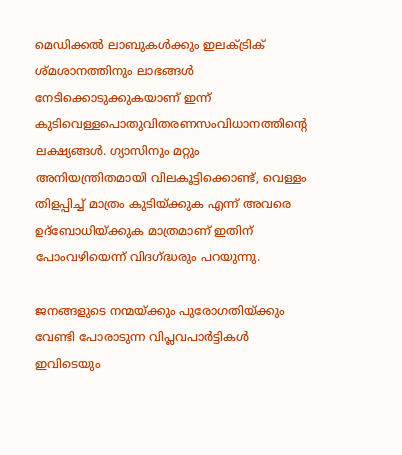മെഡിക്കൽ ലാബുകൾക്കും ഇലക്ട്രിക് ശ്മശാനത്തിനും ലാഭങ്ങൾ നേടിക്കൊടുക്കുകയാണ് ഇന്ന് കുടിവെള്ളപൊതുവിതരണസംവിധാനത്തിന്റെ ലക്ഷ്യങ്ങൾ. ഗ്യാസിനും മറ്റും അനിയന്ത്രിതമായി വിലകൂട്ടിക്കൊണ്ട്, വെള്ളം തിളപ്പിച്ച് മാത്രം കുടിയ്ക്കുക എന്ന് അവരെ ഉദ്ബോധിയ്ക്കുക മാത്രമാണ് ഇതിന് പോംവഴിയെന്ന് വിദഗ്ദ്ധരും പറയുന്നു.

ജനങ്ങളുടെ നന്മയ്ക്കും പുരോഗതിയ്ക്കും വേണ്ടി പോരാടുന്ന വിപ്ലവപാർട്ടികൾ ഇവിടെയും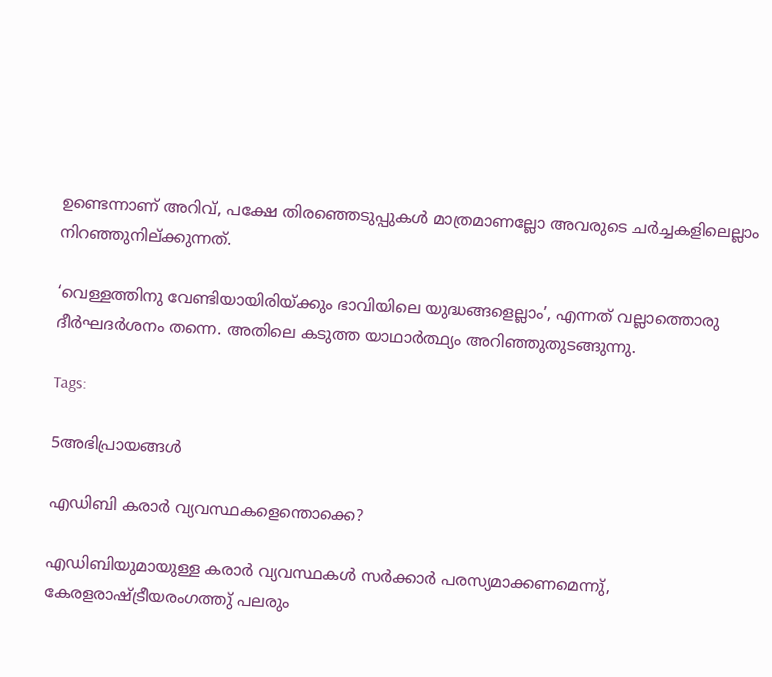ഉണ്ടെന്നാണ് അറിവ്, പക്ഷേ തിരഞ്ഞെടുപ്പുകൾ മാത്രമാണല്ലോ അവരുടെ ചർച്ചകളിലെല്ലാം നിറഞ്ഞുനില്ക്കുന്നത്.

‘വെള്ളത്തിനു വേണ്ടിയായിരിയ്ക്കും ഭാവിയിലെ യുദ്ധങ്ങളെല്ലാം’, എന്നത് വല്ലാത്തൊരു ദീർഘദർശനം തന്നെ. അതിലെ കടുത്ത യാഥാർത്ഥ്യം അറിഞ്ഞുതുടങ്ങുന്നു.

Tags:

5അഭിപ്രായങ്ങള്‍

എഡിബി കരാര്‍ വ്യവസ്ഥകളെന്തൊക്കെ?

എഡിബിയുമായുള്ള കരാര്‍ വ്യവസ്ഥകള്‍ സര്‍ക്കാര്‍ പരസ്യമാക്കണമെന്നു്, കേരളരാഷ്ട്രീയരംഗത്തു് പലരും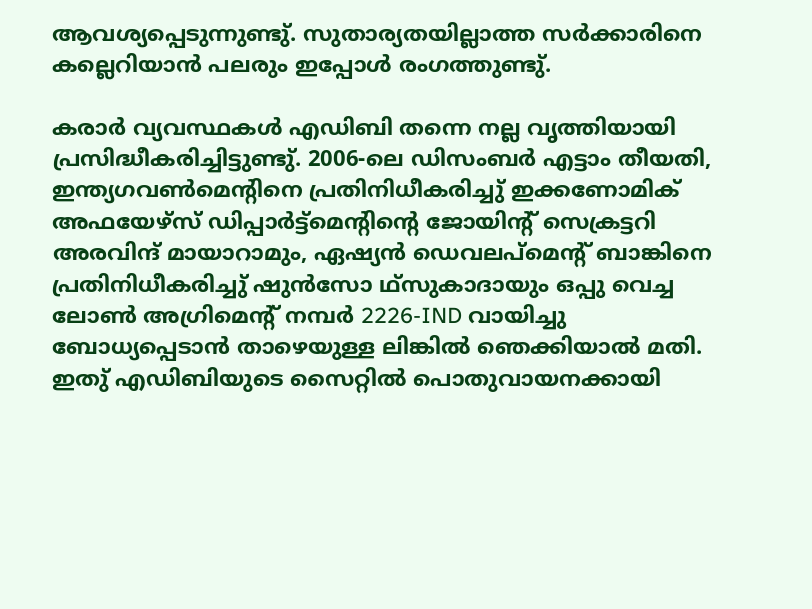ആവശ്യപ്പെടുന്നുണ്ടു്. സുതാര്യതയില്ലാത്ത സര്‍ക്കാരിനെ കല്ലെറിയാന്‍ പലരും ഇപ്പോള്‍ രംഗത്തുണ്ടു്.

കരാര്‍ വ്യവസ്ഥകള്‍ എഡിബി തന്നെ നല്ല വൃത്തിയായി പ്രസിദ്ധീകരിച്ചിട്ടുണ്ടു്. 2006-ലെ ഡിസംബര്‍ എട്ടാം തീയതി, ഇന്ത്യഗവണ്‍മെന്റിനെ പ്രതിനിധീകരിച്ചു് ഇക്കണോമിക് അഫയേഴ്സ് ഡിപ്പാര്‍ട്ട്മെന്റിന്റെ ജോയിന്റ് സെക്രട്ടറി അരവിന്ദ് മായാറാമും, ഏഷ്യന്‍ ഡെവലപ്മെന്റ് ബാങ്കിനെ പ്രതിനിധീകരിച്ചു് ഷുന്‍സോ ഥ്സുകാദായും ഒപ്പു വെച്ച ലോണ്‍ അഗ്രിമെന്റ് നമ്പര്‍ 2226-IND വായിച്ചു ബോധ്യപ്പെടാന്‍ താഴെയുള്ള ലിങ്കില്‍ ഞെക്കിയാല്‍ മതി. ഇതു് എഡിബിയുടെ സൈറ്റില്‍ പൊതുവായനക്കായി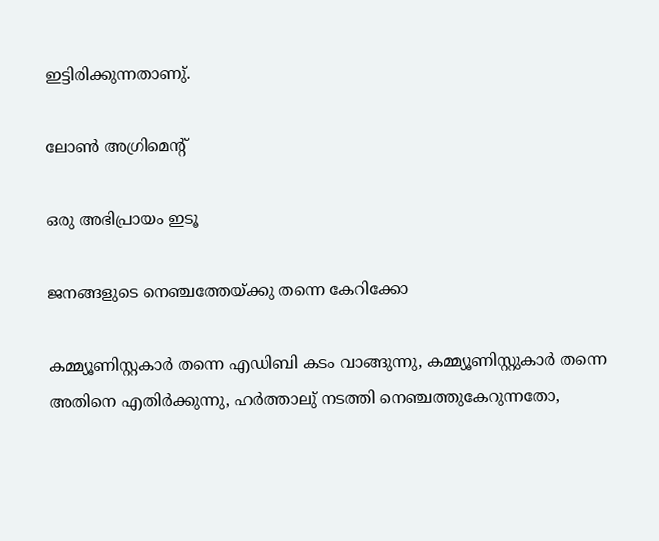ഇട്ടിരിക്കുന്നതാണു്.

ലോണ്‍ അഗ്രിമെന്റ്

ഒരു അഭിപ്രായം ഇടൂ

ജനങ്ങളുടെ നെഞ്ചത്തേയ്ക്കു തന്നെ കേറിക്കോ

കമ്മ്യൂണിസ്റ്റകാര്‍ തന്നെ എഡിബി കടം വാങ്ങുന്നു, കമ്മ്യൂണിസ്റ്റുകാര്‍ തന്നെ അതിനെ എതിര്‍ക്കുന്നു, ഹര്‍ത്താലു് നടത്തി നെഞ്ചത്തുകേറുന്നതോ,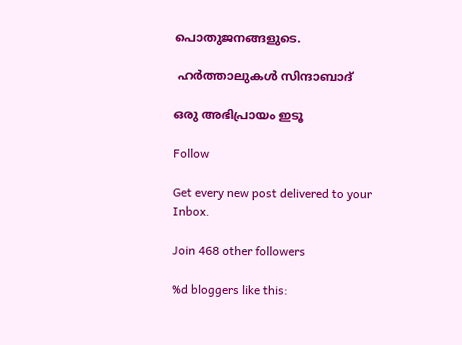പൊതുജനങ്ങളുടെ.

 ഹര്‍ത്താലുകള്‍ സിന്ദാബാദ്

ഒരു അഭിപ്രായം ഇടൂ

Follow

Get every new post delivered to your Inbox.

Join 468 other followers

%d bloggers like this: